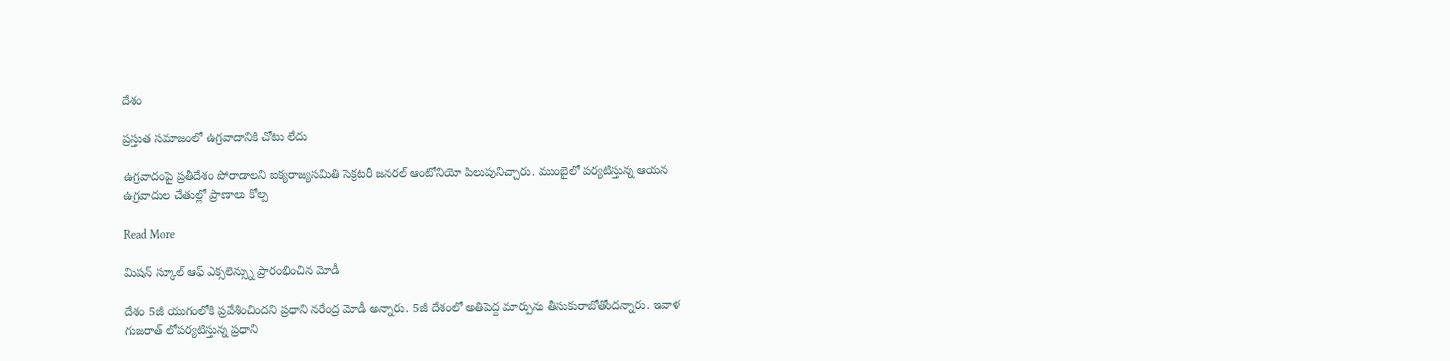దేశం

ప్రస్తుత సమాజంలో ఉగ్రవాదానికి చోటు లేదు

ఉగ్రవాదంపై ప్రతీదేశం పోరాడాలని ఐక్యరాజ్యసమితి సెక్రటరీ జనరల్ ఆంటోనియో పిలుపునిచ్చారు. ముంబైలో పర్యటిస్తున్న ఆయన ఉగ్రవాదుల చేతుల్లో ప్రాణాలు కోల్ప

Read More

మిషన్ స్కూల్ ఆఫ్ ఎక్సలెన్స్ను ప్రారంభించిన మోడీ

దేశం 5జీ యుగంలోకి ప్రవేశించిందని ప్రధాని నరేంద్ర మోడీ అన్నారు. 5జీ దేశంలో అతిపెద్ద మార్పును తీసుకురాబోతోందన్నారు. ఇవాళ గుజరాత్ లోపర్యటిస్తున్న ప్రధాని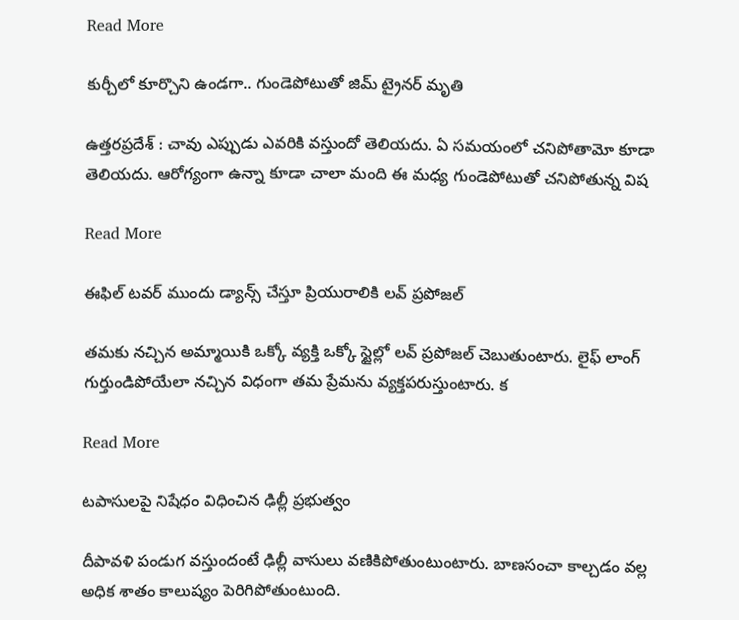Read More

కుర్చీలో కూర్చొని ఉండగా.. గుండెపోటుతో జిమ్‌ ట్రైనర్‌ మృతి

ఉత్తరప్రదేశ్ : చావు ఎప్పుడు ఎవరికి వస్తుందో తెలియదు. ఏ సమయంలో చనిపోతామో కూడా తెలియదు. ఆరోగ్యంగా ఉన్నా కూడా చాలా మంది ఈ మధ్య గుండెపోటుతో చనిపోతున్న విష

Read More

ఈఫిల్ టవర్ ముందు డ్యాన్స్ చేస్తూ ప్రియురాలికి లవ్ ప్రపోజల్

తమకు నచ్చిన అమ్మాయికి ఒక్కో వ్యక్తి ఒక్కో స్టైల్లో లవ్ ప్రపోజల్ చెబుతుంటారు. లైఫ్ లాంగ్ గుర్తుండిపోయేలా నచ్చిన విధంగా తమ ప్రేమను వ్యక్తపరుస్తుంటారు. క

Read More

టపాసులపై నిషేధం విధించిన ఢిల్లీ ప్రభుత్వం

దీపావళి పండుగ వస్తుందంటే ఢిల్లీ వాసులు వణికిపోతుంటుంటారు. బాణసంచా కాల్చడం వల్ల అధిక శాతం కాలుష్యం పెరిగిపోతుంటుంది.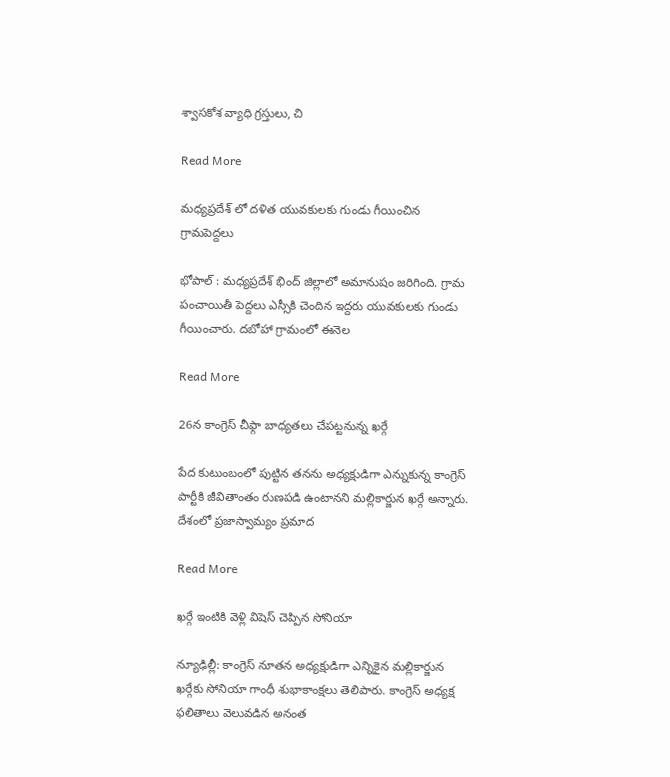శ్వాసకోశ వ్యాధి గ్రస్తులు, చి

Read More

మధ్యప్రదేశ్ లో దళిత యువకులకు గుండు గీయించిన గ్రామపెద్దలు

భోపాల్ : మధ్యప్రదేశ్ భింద్ జిల్లాలో అమానుషం జరిగింది. గ్రామ పంచాయితీ పెద్దలు ఎస్సీకి చెందిన ఇ‍ద్దరు యువకులకు గుండు గీయించారు. దబోహా గ్రామంలో ఈనెల

Read More

26న కాంగ్రెస్ చీఫ్గా బాధ్యతలు చేపట్టనున్న ఖర్గే

పేద కుటుంబంలో పుట్టిన తనను అధ్యక్షుడిగా ఎన్నుకున్న కాంగ్రెస్ పార్టీకి జీవితాంతం రుణపడి ఉంటానని మల్లికార్జున ఖర్గే అన్నారు. దేశంలో ప్రజాస్వామ్యం ప్రమాద

Read More

ఖర్గే ఇంటికి వెళ్లి విషెస్ చెప్పిన సోనియా

న్యూఢిల్లీ: కాంగ్రెస్ నూతన అధ్యక్షుడిగా ఎన్నికైన మల్లికార్జున ఖర్గేకు సోనియా గాంధీ శుభాకాంక్షలు తెలిపారు. కాంగ్రెస్ అధ్యక్ష ఫలితాలు వెలువడిన అనంత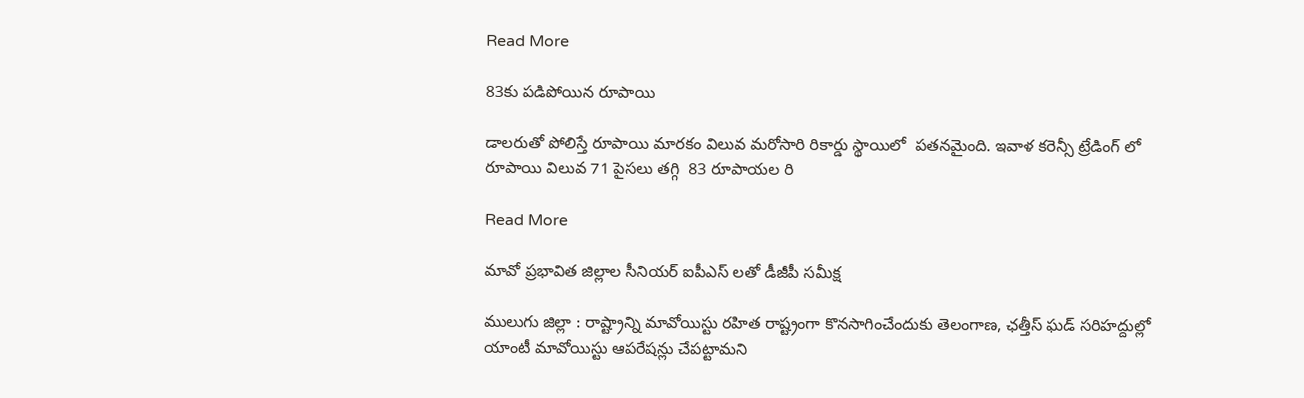Read More

83కు పడిపోయిన రూపాయి

డాలరుతో పోలిస్తే రూపాయి మారకం విలువ మరోసారి రికార్డు స్థాయిలో  పతనమైంది. ఇవాళ కరెన్సీ ట్రేడింగ్ లో రూపాయి విలువ 71 పైసలు తగ్గి  83 రూపాయల రి

Read More

మావో ప్రభావిత జిల్లాల సీనియర్ ఐపీఎస్ లతో డీజీపీ సమీక్ష

ములుగు జిల్లా : రాష్ట్రాన్ని మావోయిస్టు రహిత రాష్ట్రంగా కొనసాగించేందుకు తెలంగాణ, ఛత్తీస్ ఘడ్ సరిహద్దుల్లో యాంటీ మావోయిస్టు ఆపరేషన్లు చేపట్టామని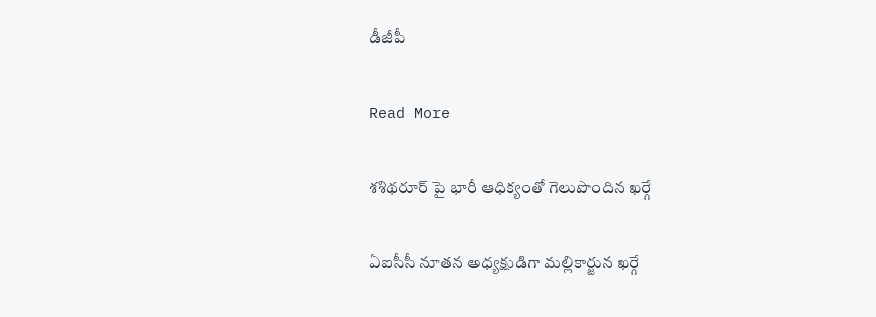డీజీపీ

Read More

శశిథరూర్ పై భారీ ఆధిక్యంతో గెలుపొందిన ఖర్గే

ఏఐసీసీ నూతన అధ్యక్షుడిగా మల్లికార్జున ఖర్గే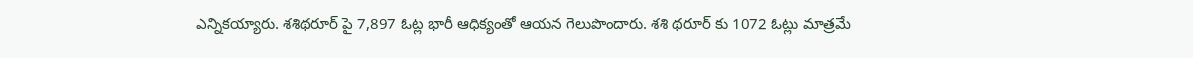ఎన్నికయ్యారు. శశిథరూర్ పై 7,897 ఓట్ల భారీ ఆధిక్యంతో ఆయన గెలుపొందారు. శశి థరూర్ కు 1072 ఓట్లు మాత్రమే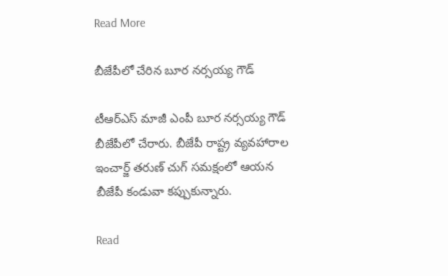Read More

బీజేపీలో చేరిన బూర నర్సయ్య గౌడ్

టీఆర్ఎస్ మాజీ ఎంపీ బూర నర్సయ్య గౌడ్ బీజేపీలో చేరారు. బీజేపీ రాష్ట్ర వ్యవహారాల ఇంచార్జ్ తరుణ్‌ చుగ్ సమక్షంలో ఆయన బీజేపీ కండువా కప్పుకున్నారు.

Read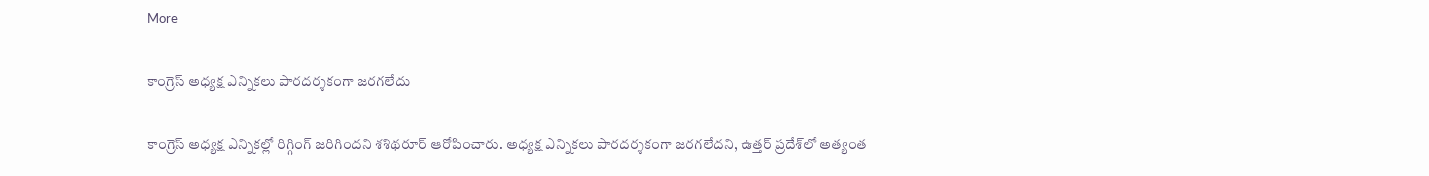More

కాంగ్రెస్ అధ్యక్ష ఎన్నికలు పారదర్శకంగా జరగలేదు

కాంగ్రెస్ అధ్యక్ష ఎన్నికల్లో రిగ్గింగ్ జరిగిందని శశిథరూర్ ఆరోపించారు. అధ్యక్ష ఎన్నికలు పారదర్శకంగా జరగలేదని, ఉత్తర్‌ ప్రదేశ్‌లో అత్యంత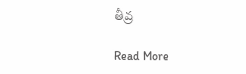తీవ్ర

Read More